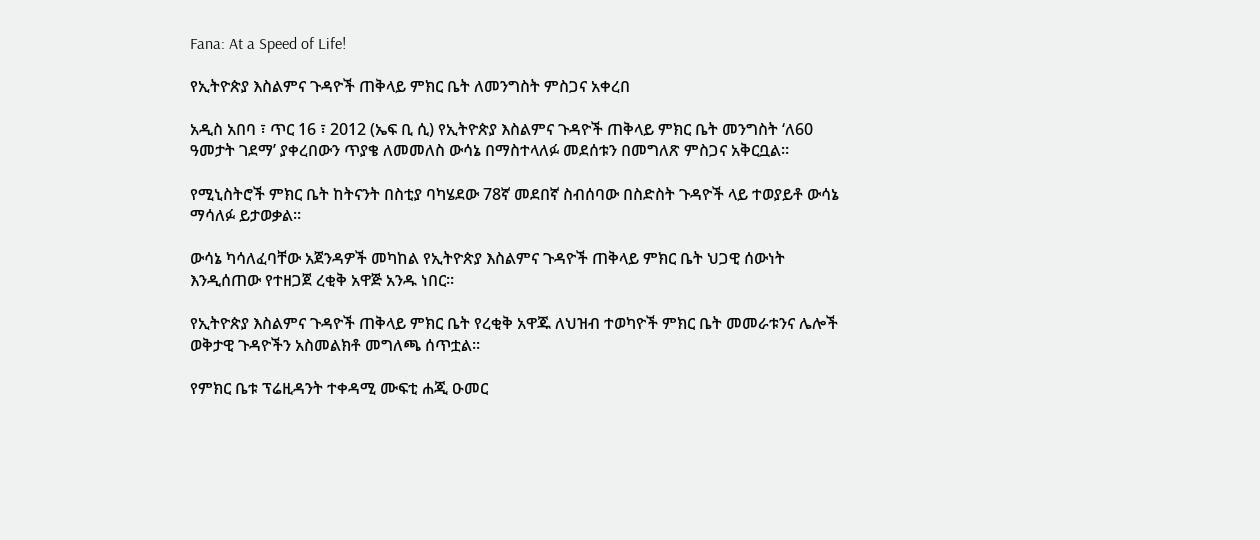Fana: At a Speed of Life!

የኢትዮጵያ እስልምና ጉዳዮች ጠቅላይ ምክር ቤት ለመንግስት ምስጋና አቀረበ

አዲስ አበባ ፣ ጥር 16 ፣ 2012 (ኤፍ ቢ ሲ) የኢትዮጵያ እስልምና ጉዳዮች ጠቅላይ ምክር ቤት መንግስት ‘ለ60 ዓመታት ገደማ’ ያቀረበውን ጥያቄ ለመመለስ ውሳኔ በማስተላለፉ መደሰቱን በመግለጽ ምስጋና አቅርቧል።

የሚኒስትሮች ምክር ቤት ከትናንት በስቲያ ባካሄደው 78ኛ መደበኛ ስብሰባው በስድስት ጉዳዮች ላይ ተወያይቶ ውሳኔ ማሳለፉ ይታወቃል።

ውሳኔ ካሳለፈባቸው አጀንዳዎች መካከል የኢትዮጵያ እስልምና ጉዳዮች ጠቅላይ ምክር ቤት ህጋዊ ሰውነት እንዲሰጠው የተዘጋጀ ረቂቅ አዋጅ አንዱ ነበር።

የኢትዮጵያ እስልምና ጉዳዮች ጠቅላይ ምክር ቤት የረቂቅ አዋጁ ለህዝብ ተወካዮች ምክር ቤት መመራቱንና ሌሎች ወቅታዊ ጉዳዮችን አስመልክቶ መግለጫ ሰጥቷል።

የምክር ቤቱ ፕሬዚዳንት ተቀዳሚ ሙፍቲ ሐጂ ዑመር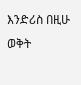እንድሪስ በዚሁ ወቅት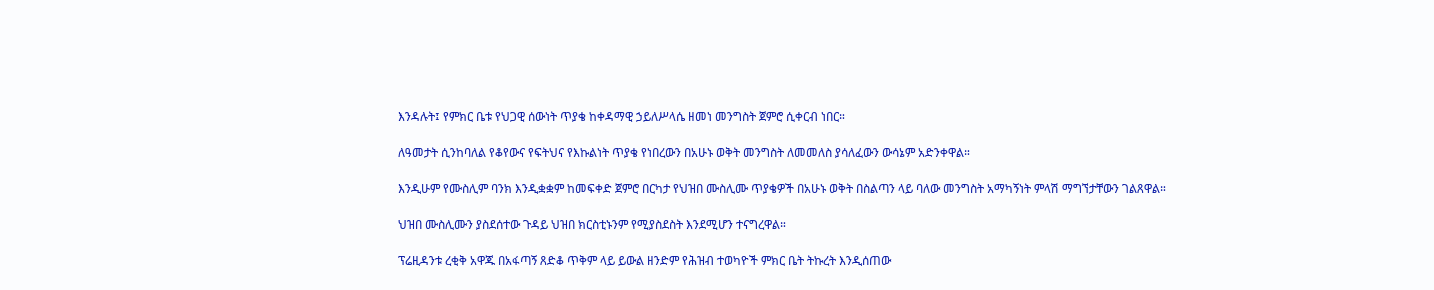እንዳሉት፤ የምክር ቤቱ የህጋዊ ሰውነት ጥያቄ ከቀዳማዊ ኃይለሥላሴ ዘመነ መንግስት ጀምሮ ሲቀርብ ነበር።

ለዓመታት ሲንከባለል የቆየውና የፍትህና የእኩልነት ጥያቄ የነበረውን በአሁኑ ወቅት መንግስት ለመመለስ ያሳለፈውን ውሳኔም አድንቀዋል።

እንዲሁም የሙስሊም ባንክ እንዲቋቋም ከመፍቀድ ጀምሮ በርካታ የህዝበ ሙስሊሙ ጥያቄዎች በአሁኑ ወቅት በስልጣን ላይ ባለው መንግስት አማካኝነት ምላሽ ማግኘታቸውን ገልጸዋል።

ህዝበ ሙስሊሙን ያስደሰተው ጉዳይ ህዝበ ክርስቲኑንም የሚያስደስት እንደሚሆን ተናግረዋል።

ፕሬዚዳንቱ ረቂቅ አዋጁ በአፋጣኝ ጸድቆ ጥቅም ላይ ይውል ዘንድም የሕዝብ ተወካዮች ምክር ቤት ትኩረት እንዲሰጠው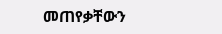መጠየቃቸውን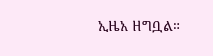ኢዜአ ዘግቧል።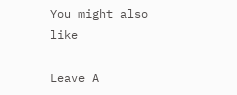You might also like

Leave A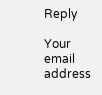Reply

Your email address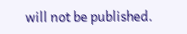will not be published.